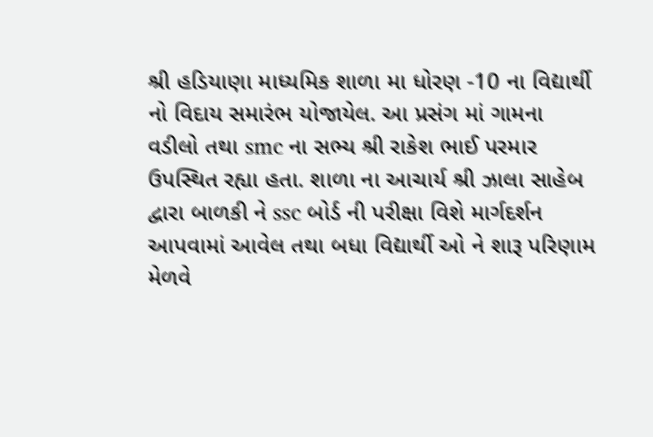શ્રી હડિયાણા માધ્યમિક શાળા મા ધોરણ -10 ના વિદ્યાર્થી નો વિદાય સમારંભ યોજાયેલ. આ પ્રસંગ માં ગામના વડીલો તથા smc ના સભ્ય શ્રી રાકેશ ભાઈ પરમાર ઉપસ્થિત રહ્યા હતા. શાળા ના આચાર્ય શ્રી ઝાલા સાહેબ દ્વારા બાળકી ને ssc બોર્ડ ની પરીક્ષા વિશે માર્ગદર્શન આપવામાં આવેલ તથા બધા વિદ્યાર્થી ઓ ને શારૂ પરિણામ મેળવે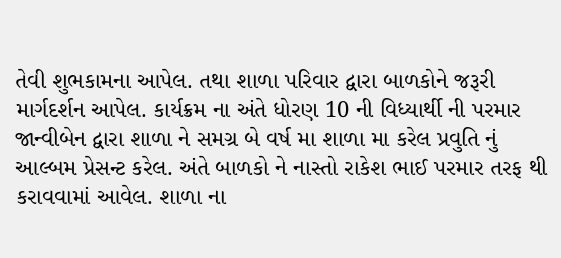તેવી શુભકામના આપેલ. તથા શાળા પરિવાર દ્વારા બાળકોને જરૂરી માર્ગદર્શન આપેલ. કાર્યક્રમ ના અંતે ધોરણ 10 ની વિધ્યાર્થી ની પરમાર જાન્વીબેન દ્વારા શાળા ને સમગ્ર બે વર્ષ મા શાળા મા કરેલ પ્રવુતિ નું આલ્બમ પ્રેસન્ટ કરેલ. અંતે બાળકો ને નાસ્તો રાકેશ ભાઈ પરમાર તરફ થી કરાવવામાં આવેલ. શાળા ના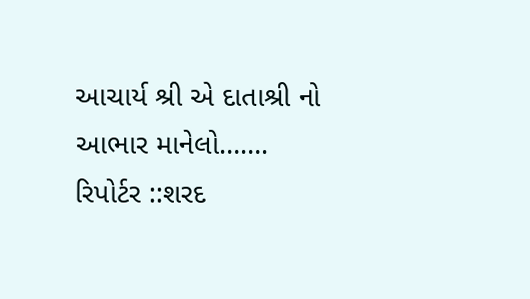આચાર્ય શ્રી એ દાતાશ્રી નો આભાર માનેલો…….
રિપોર્ટર ::શરદ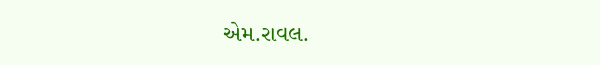એમ.રાવલ.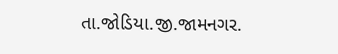તા.જોડિયા.જી.જામનગર.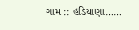ગામ :: હડિયાણા……